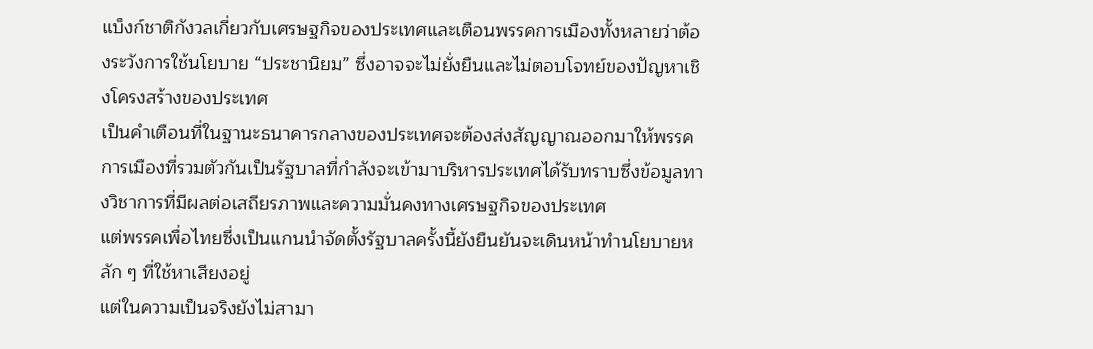แบ็งก์ชาติกังวลเกี่ยวกับเศรษฐกิจของประเทศและเตือนพรรคการเมืองทั้งหลายว่าต้องระวังการใช้นโยบาย “ประชานิยม” ซึ่งอาจจะไม่ยั่งยืนและไม่ตอบโจทย์ของปัญหาเชิงโครงสร้างของประเทศ
เป็นคำเตือนที่ในฐานะธนาคารกลางของประเทศจะต้องส่งสัญญาณออกมาให้พรรคการเมืองที่รวมตัวกันเป็นรัฐบาลที่กำลังจะเข้ามาบริหารประเทศได้รับทราบซึ่งข้อมูลทางวิชาการที่มีผลต่อเสถียรภาพและความมั่นคงทางเศรษฐกิจของประเทศ
แต่พรรคเพื่อไทยซึ่งเป็นแกนนำจัดตั้งรัฐบาลครั้งนี้ยังยืนยันจะเดินหน้าทำนโยบายหลัก ๆ ที่ใช้หาเสียงอยู่
แต่ในความเป็นจริงยังไม่สามา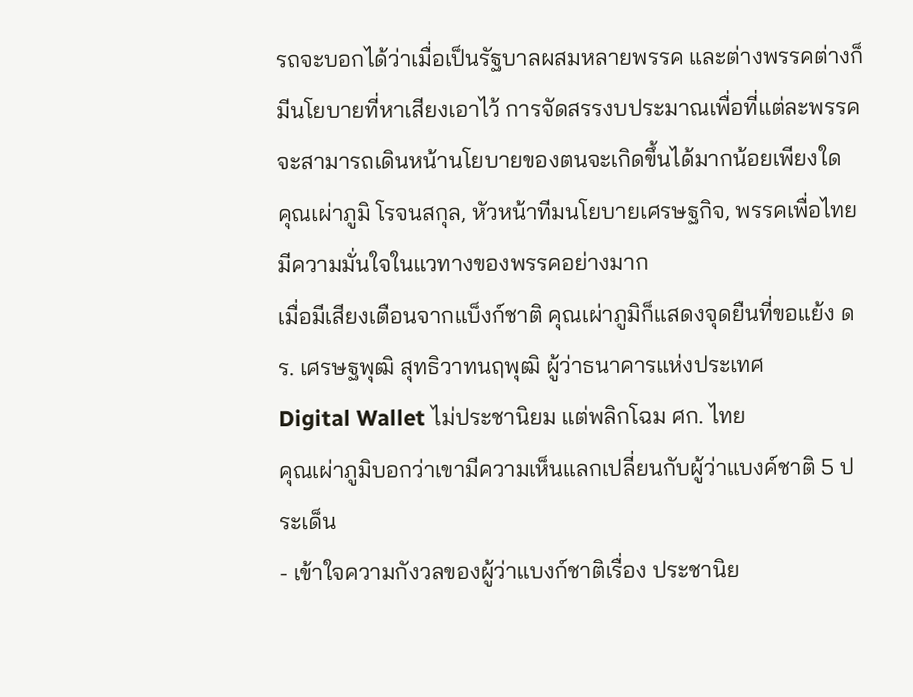รถจะบอกได้ว่าเมื่อเป็นรัฐบาลผสมหลายพรรค และต่างพรรคต่างก็มีนโยบายที่หาเสียงเอาไว้ การจัดสรรงบประมาณเพื่อที่แต่ละพรรคจะสามารถเดินหน้านโยบายของตนจะเกิดขึ้นได้มากน้อยเพียงใด
คุณเผ่าภูมิ โรจนสกุล, หัวหน้าทีมนโยบายเศรษฐกิจ, พรรคเพื่อไทยมีความมั่นใจในแวทางของพรรคอย่างมาก
เมื่อมีเสียงเตือนจากแบ็งก์ชาติ คุณเผ่าภูมิก็แสดงจุดยืนที่ขอแย้ง ดร. เศรษฐพุฒิ สุทธิวาทนฤพุฒิ ผู้ว่าธนาคารแห่งประเทศ
Digital Wallet ไม่ประชานิยม แต่พลิกโฉม ศก. ไทย
คุณเผ่าภูมิบอกว่าเขามีความเห็นแลกเปลี่ยนกับผู้ว่าแบงค์ชาติ 5 ประเด็น
- เข้าใจความกังวลของผู้ว่าแบงก์ชาติเรื่อง ประชานิย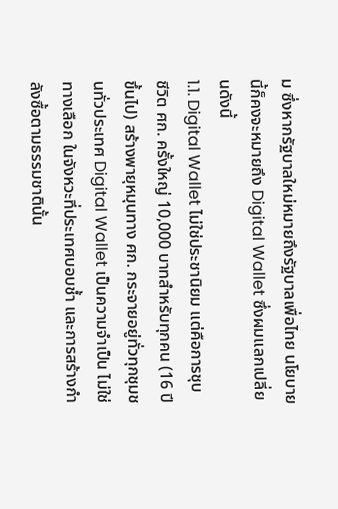ม ซึ่งหากรัฐบาลใหม่หมายถึงรัฐบาลเพื่อไทย นโยบายนี้ก็คงจะหมายถึง Digital Wallet ซึ่งผมแลกเปลี่ยนดังนี้
1.1. Digital Wallet ไม่ใช่ประชานิยม แต่คือการชุบชีวิต ศก. ครั้งใหญ่ 10,000 บาทสำหรับทุกคน (16 ปีขึ้นไป) สร้างพายุหมุนทาง ศก. กระจายอยู่ทั่วทุกชุมชนทั่วประเทศ Digital Wallet เป็นความจำเป็น ไม่ใช่ทางเลือก ในจังหวะที่ประเทศบอบช้ำ และการสร้างกำลังซื้อตามธรรมชาตินั้น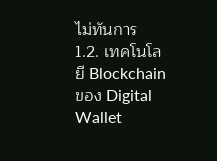ไม่ทันการ
1.2. เทคโนโลยี Blockchain ของ Digital Wallet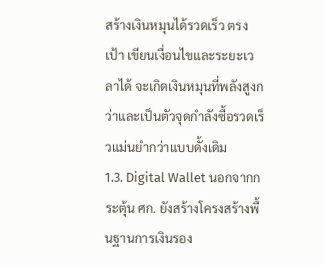สร้างเงินหมุนได้รวดเร็ว ตรงเป้า เขียนเงื่อนไขและระยะเวลาได้ จะเกิดเงินหมุนที่พลังสูงกว่าและเป็นตัวจุดกำลังซื้อรวดเร็วแม่นยำกว่าแบบดั้งเดิม
1.3. Digital Wallet นอกจากกระตุ้น ศก. ยังสร้างโครงสร้างพื้นฐานการเงินรอง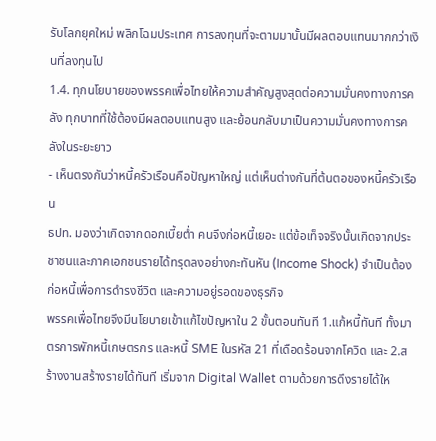รับโลกยุคใหม่ พลิกโฉมประเทศ การลงทุนที่จะตามมานั้นมีผลตอบแทนมากกว่าเงินที่ลงทุนไป
1.4. ทุกนโยบายของพรรคเพื่อไทยให้ความสำคัญสูงสุดต่อความมั่นคงทางการคลัง ทุกบาทที่ใช้ต้องมีผลตอบแทนสูง และย้อนกลับมาเป็นความมั่นคงทางการคลังในระยะยาว
- เห็นตรงกันว่าหนี้ครัวเรือนคือปัญหาใหญ่ แต่เห็นต่างกันที่ต้นตอของหนี้ครัวเรือน
ธปท. มองว่าเกิดจากดอกเบี้ยต่ำ คนจึงก่อหนี้เยอะ แต่ข้อเท็จจริงนั้นเกิดจากประชาชนและภาคเอกชนรายได้ทรุดลงอย่างกะทันหัน (Income Shock) จำเป็นต้องก่อหนี้เพื่อการดำรงชีวิต และความอยู่รอดของธุรกิจ
พรรคเพื่อไทยจึงมีนโยบายเข้าแก้ไขปัญหาใน 2 ขั้นตอนทันที 1.แก้หนี้ทันที ทั้งมาตรการพักหนี้เกษตรกร และหนี้ SME ในรหัส 21 ที่เดือดร้อนจากโควิด และ 2.สร้างงานสร้างรายได้ทันที เริ่มจาก Digital Wallet ตามด้วยการดึงรายได้ให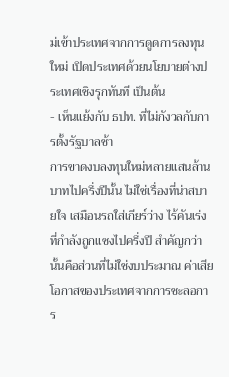ม่เข้าประเทศจากการดูดการลงทุนใหม่ เปิดประเทศด้วยนโยบายต่างประเทศเชิงรุกทันที เป็นต้น
- เห็นแย้งกับ ธปท. ที่ไม่กังวลกับการตั้งรัฐบาลช้า
การขาดงบลงทุนใหม่หลายแสนล้านบาทไปครึ่งปีนั้น ไม่ใช่เรื่องที่น่าสบายใจ เสมือนรถใส่เกียร์ว่าง ไร้คันเร่ง ที่กำลังถูกแซงไปครึ่งปี สำคัญกว่านั้นคือส่วนที่ไม่ใช่งบประมาณ ค่าเสียโอกาสของประเทศจากการชะลอการ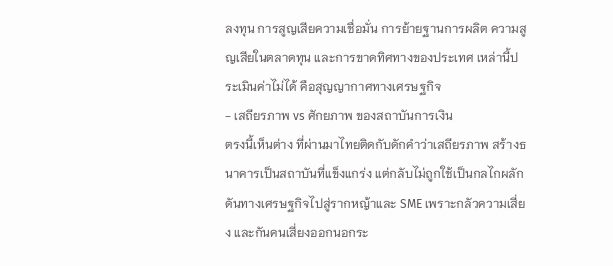ลงทุน การสูญเสียความเชื่อมั่น การย้ายฐานการผลิต ความสูญเสียในตลาดทุน และการขาดทิศทางของประเทศ เหล่านี้ประเมินค่าไม่ได้ คือสุญญากาศทางเศรษฐกิจ
- เสถียรภาพ vs ศักยภาพ ของสถาบันการเงิน
ตรงนี้เห็นต่าง ที่ผ่านมาไทยติดกับดักคำว่าเสถียรภาพ สร้างธนาคารเป็นสถาบันที่แข็งแกร่ง แต่กลับไม่ถูกใช้เป็นกลไกผลักดันทางเศรษฐกิจไปสู่รากหญ้าและ SME เพราะกลัวความเสี่ยง และกันคนเสี่ยงออกนอกระ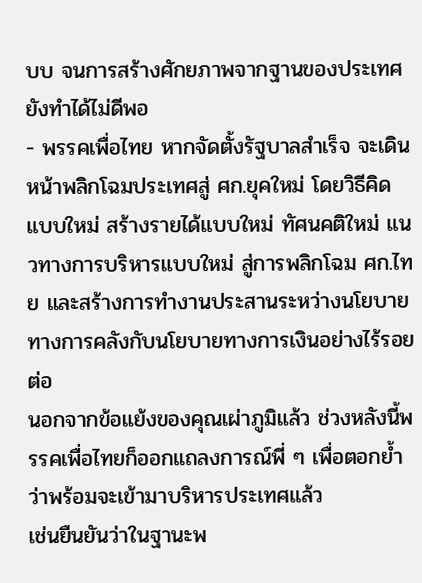บบ จนการสร้างศักยภาพจากฐานของประเทศยังทำได้ไม่ดีพอ
- พรรคเพื่อไทย หากจัดตั้งรัฐบาลสำเร็จ จะเดินหน้าพลิกโฉมประเทศสู่ ศก.ยุคใหม่ โดยวิธีคิดแบบใหม่ สร้างรายได้แบบใหม่ ทัศนคติใหม่ แนวทางการบริหารแบบใหม่ สู่การพลิกโฉม ศก.ไทย และสร้างการทำงานประสานระหว่างนโยบายทางการคลังกับนโยบายทางการเงินอย่างไร้รอยต่อ
นอกจากข้อแย้งของคุณเผ่าภูมิแล้ว ช่วงหลังนี้พรรคเพื่อไทยก็ออกแถลงการณ์พี่ ๆ เพื่อตอกย้ำว่าพร้อมจะเข้ามาบริหารประเทศแล้ว
เช่นยืนยันว่าในฐานะพ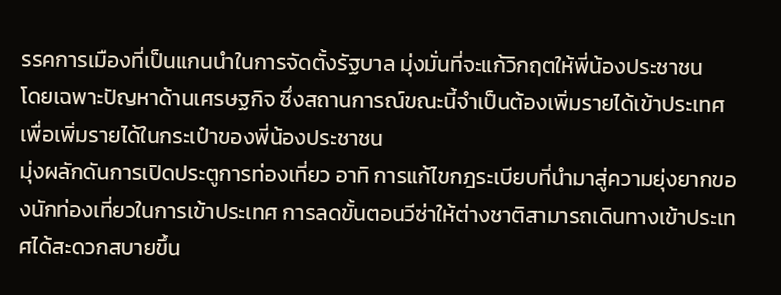รรคการเมืองที่เป็นแกนนำในการจัดตั้งรัฐบาล มุ่งมั่นที่จะแก้วิกฤตให้พี่น้องประชาชน
โดยเฉพาะปัญหาด้านเศรษฐกิจ ซึ่งสถานการณ์ขณะนี้จำเป็นต้องเพิ่มรายได้เข้าประเทศ เพื่อเพิ่มรายได้ในกระเป๋าของพี่น้องประชาชน
มุ่งผลักดันการเปิดประตูการท่องเที่ยว อาทิ การแก้ไขกฎระเบียบที่นำมาสู่ความยุ่งยากของนักท่องเที่ยวในการเข้าประเทศ การลดขั้นตอนวีซ่าให้ต่างชาติสามารถเดินทางเข้าประเทศได้สะดวกสบายขึ้น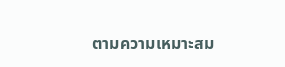ตามความเหมาะสม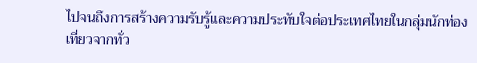ไปจนถึงการสร้างความรับรู้และความประทับใจต่อประเทศไทยในกลุ่มนักท่องเที่ยวจากทั่ว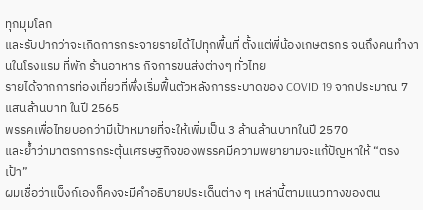ทุกมุมโลก
และรับปากว่าจะเกิดการกระจายรายได้ไปทุกพื้นที่ ตั้งแต่พี่น้องเกษตรกร จนถึงคนทำงานในโรงแรม ที่พัก ร้านอาหาร กิจการขนส่งต่างๆ ทั่วไทย
รายได้จากการท่องเที่ยวที่พึ่งเริ่มฟื้นตัวหลังการระบาดของ COVID 19 จากประมาณ 7 แสนล้านบาท ในปี 2565
พรรคเพื่อไทยบอกว่ามีเป้าหมายที่จะให้เพิ่มเป็น 3 ล้านล้านบาทในปี 2570
และย้ำว่ามาตรการกระตุ้นเศรษฐกิจของพรรคมีความพยายามจะแก้ปัญหาให้ “ตรงเป้า”
ผมเชื่อว่าแบ็งก์เองก็คงจะมีคำอธิบายประเด็นต่าง ๆ เหล่านี้ตามแนวทางของตน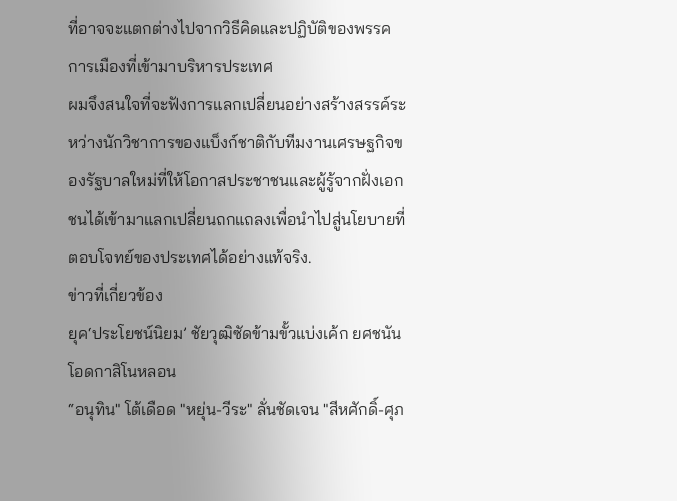ที่อาจจะแตกต่างไปจากวิธีคิดและปฏิบัติของพรรคการเมืองที่เข้ามาบริหารประเทศ
ผมจึงสนใจที่จะฟังการแลกเปลี่ยนอย่างสร้างสรรค์ระหว่างนักวิชาการของแบ็งก์ชาติกับทีมงานเศรษฐกิจของรัฐบาลใหม่ที่ให้โอกาสประชาชนและผู้รู้จากฝั่งเอกชนได้เข้ามาแลกเปลี่ยนถกแถลงเพื่อนำไปสู่นโยบายที่ตอบโจทย์ของประเทศได้อย่างแท้จริง.
ข่าวที่เกี่ยวข้อง
ยุค‘ประโยชน์นิยม’ ชัยวุฒิซัดข้ามขั้วแบ่งเค้ก ยศชนันโอดกาสิโนหลอน
“อนุทิน" โต้เดือด "หยุ่น-วีระ" ลั่นชัดเจน "สีหศักดิ์-ศุภ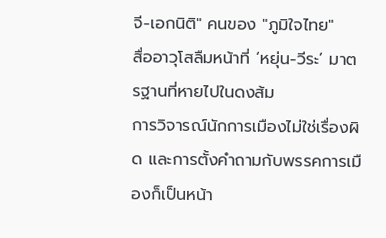จี-เอกนิติ" คนของ "ภูมิใจไทย"
สื่ออาวุโสลืมหน้าที่ ‘หยุ่น-วีระ’ มาตรฐานที่หายไปในดงส้ม
การวิจารณ์นักการเมืองไม่ใช่เรื่องผิด และการตั้งคำถามกับพรรคการเมืองก็เป็นหน้า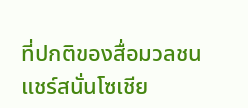ที่ปกติของสื่อมวลชน
แชร์สนั่นโซเชีย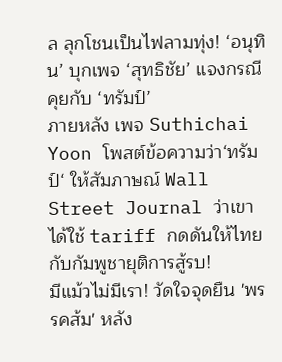ล ลุกโชนเป็นไฟลามทุ่ง! ‘อนุทิน’ บุกเพจ ‘สุทธิชัย’ แจงกรณีคุยกับ ‘ทรัมป์’
ภายหลัง เพจ Suthichai Yoon โพสต์ข้อความว่า‘ทรัมป์‘ ให้สัมภาษณ์ Wall Street Journal ว่าเขาได้ใช้ tariff กดดันให้ไทยกับกัมพูชายุติการสู้รบ!
มีแม้วไม่มีเรา! วัดใจจุดยืน 'พรรคส้ม' หลัง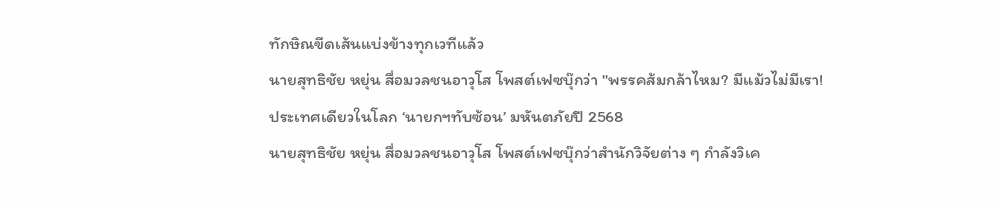ทักษิณขีดเส้นแบ่งข้างทุกเวทีแล้ว
นายสุทธิชัย หยุ่น สื่อมวลชนอาวุโส โพสต์เฟซบุ๊กว่า "พรรคส้มกล้าไหม? มีแม้วไม่มีเรา!
ประเทศเดียวในโลก ‘นายกฯทับซ้อน’ มหันตภัยปี 2568
นายสุทธิชัย หยุ่น สื่อมวลชนอาวุโส โพสต์เฟซบุ๊กว่าสำนักวิจัยต่าง ๆ กำลังวิเค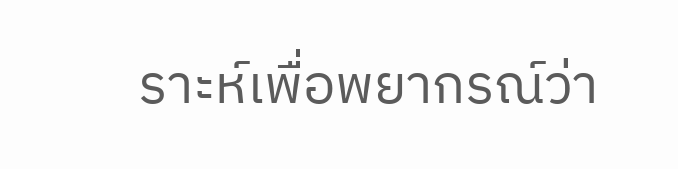ราะห์เพื่อพยากรณ์ว่า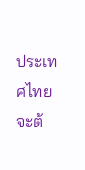ประเทศไทยจะต้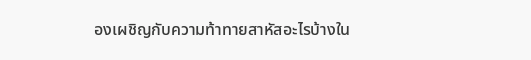องเผชิญกับความท้าทายสาหัสอะไรบ้างใน